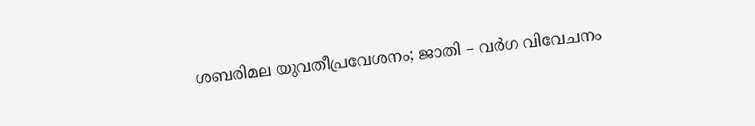ശബരിമല യുവതീപ്രവേശനം; ജാതി – വര്‍ഗ വിവേചനം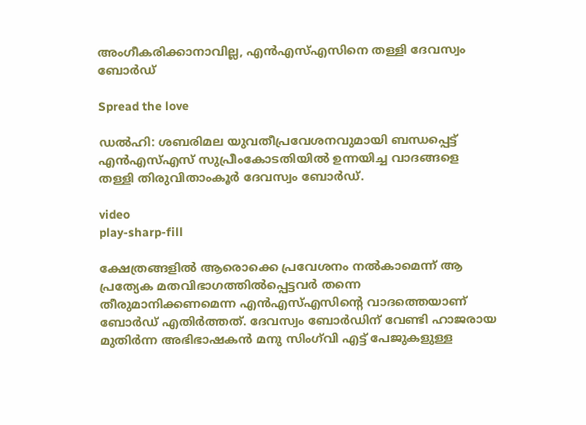അംഗീകരിക്കാനാവില്ല, എൻഎസ്‌എസിനെ തള്ളി ദേവസ്വം ബോര്‍ഡ്

Spread the love

ഡല്‍ഹി: ശബരിമല യുവതീപ്രവേശനവുമായി ബന്ധപ്പെട്ട് എൻഎസ്‌എസ് സുപ്രീംകോടതിയില്‍ ഉന്നയിച്ച വാദങ്ങളെ തള്ളി തിരുവിതാംകൂർ ദേവസ്വം ബോർഡ്.

video
play-sharp-fill

ക്ഷേത്രങ്ങളില്‍ ആരൊക്കെ പ്രവേശനം നല്‍കാമെന്ന് ആ പ്രത്യേക മതവിഭാഗത്തില്‍പ്പെട്ടവർ തന്നെ തീരുമാനിക്കണമെന്ന എൻഎസ്‌എസിന്റെ വാദത്തെയാണ് ബോർഡ് എതിർത്തത്. ദേവസ്വം ബോർഡിന് വേണ്ടി ഹാജരായ മുതിർന്ന അഭിഭാഷകൻ മനു സിംഗ്‌വി എട്ട് പേജുകളുള്ള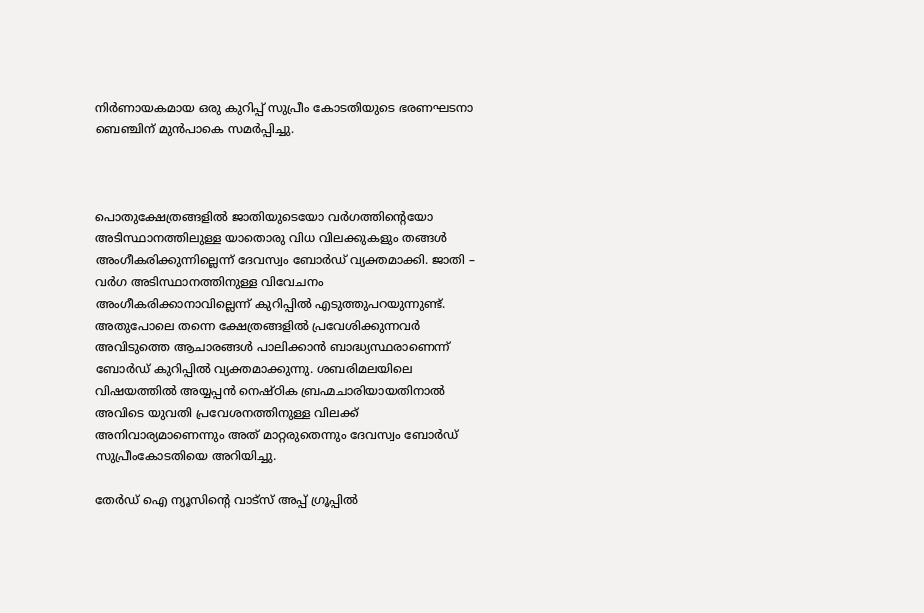നിർണായകമായ ഒരു കുറിപ്പ് സുപ്രീം കോടതിയുടെ ഭരണഘടനാ ബെഞ്ചിന് മുൻപാകെ സമർപ്പിച്ചു.



പൊതുക്ഷേത്രങ്ങളില്‍ ജാതിയുടെയോ വ‌ർഗത്തിന്റെയോ അടിസ്ഥാനത്തിലുള്ള യാതൊരു വിധ വിലക്കുകളും തങ്ങള്‍ അംഗീകരിക്കുന്നില്ലെന്ന് ദേവസ്വം ബോർഡ് വ്യക്തമാക്കി. ജാതി – വർഗ അടിസ്ഥാനത്തിനുള്ള വിവേചനം അംഗീകരിക്കാനാവില്ലെന്ന് കുറിപ്പില്‍ എടുത്തുപറയുന്നുണ്ട്. അതുപോലെ തന്നെ ക്ഷേത്രങ്ങളില്‍ പ്രവേശിക്കുന്നവർ അവിടുത്തെ ആചാരങ്ങള്‍ പാലിക്കാൻ ബാദ്ധ്യസ്ഥരാണെന്ന് ബോർഡ് കുറിപ്പില്‍ വ്യക്തമാക്കുന്നു. ശബരിമലയിലെ വിഷയത്തില്‍ അയ്യപ്പൻ നെഷ്ഠിക ബ്രഹ്മചാരിയായതിനാല്‍ അവിടെ യുവതി പ്രവേശനത്തിനുള്ള വിലക്ക് അനിവാര്യമാണെന്നും അത് മാറ്റരുതെന്നും ദേവസ്വം ബോർഡ് സുപ്രീംകോടതിയെ അറിയിച്ചു.

തേർഡ് ഐ ന്യൂസിന്റെ വാട്സ് അപ്പ് ഗ്രൂപ്പിൽ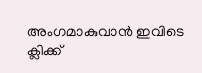അംഗമാകുവാൻ ഇവിടെ ക്ലിക്ക്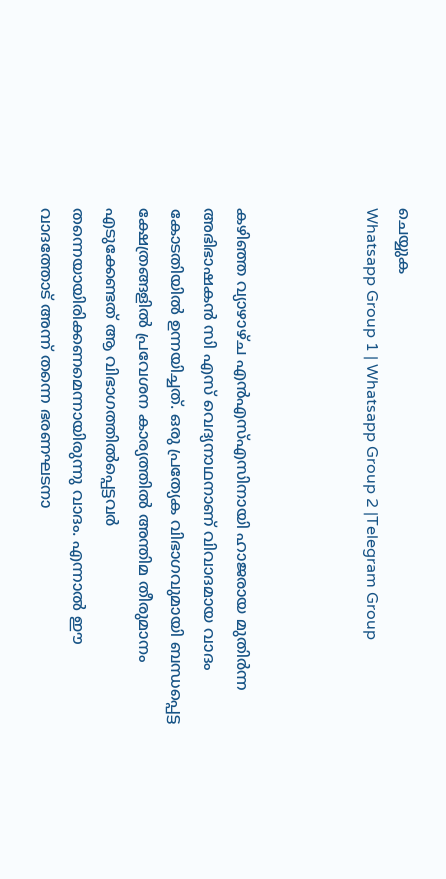ചെയ്യുക
Whatsapp Group 1 | Whatsapp Group 2 |Telegram Group



കഴിഞ്ഞ വ്യാഴാഴ്ച എൻഎസ്‌എസിനായി ഹാജരായ മുതിർന്ന അഭിഭാഷകൻ സി എസ് വെദ്യനാഥനാണ് വിവാദമായ വാദം കോടതിയില്‍ ഉന്നയിച്ചത്. ഒരു പ്രത്യേക വിഭാഗവുമായി ബന്ധപ്പെട്ട ക്ഷേത്രങ്ങളില്‍ പ്രവേശന കാര്യത്തില്‍ അന്തിമ തീരുമാനം എടുക്കേണ്ടത് ആ വിഭാഗത്തില്‍പ്പെട്ടവർ തന്നെയായിരിക്കണമെന്നായിരുന്നു വാദം. എന്നാല്‍ ഈ വാദത്തോട് അന്ന് തന്നെ ഭരണഘടനാ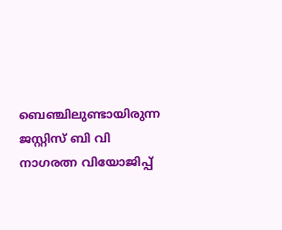ബെഞ്ചിലുണ്ടായിരുന്ന ജസ്റ്റിസ് ബി വി നാഗരത്ന വിയോജിപ്പ്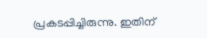പ്രകടപ്പിച്ചിരുന്നു. ഇതിന്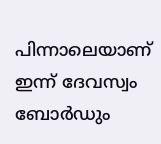പിന്നാലെയാണ് ഇന്ന് ദേവസ്വം ബോർഡും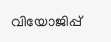വിയോജിപ്പ്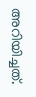അറിയിച്ചത്.